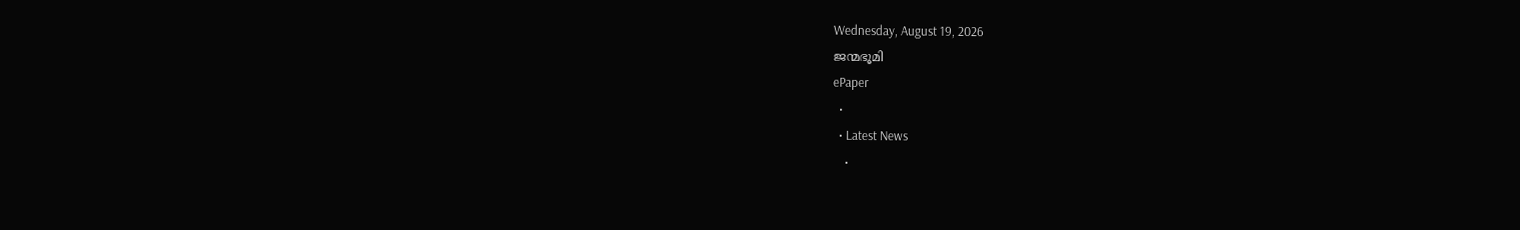Wednesday, August 19, 2026
ജന്മഭൂമി
ePaper
  •
  • Latest News
    •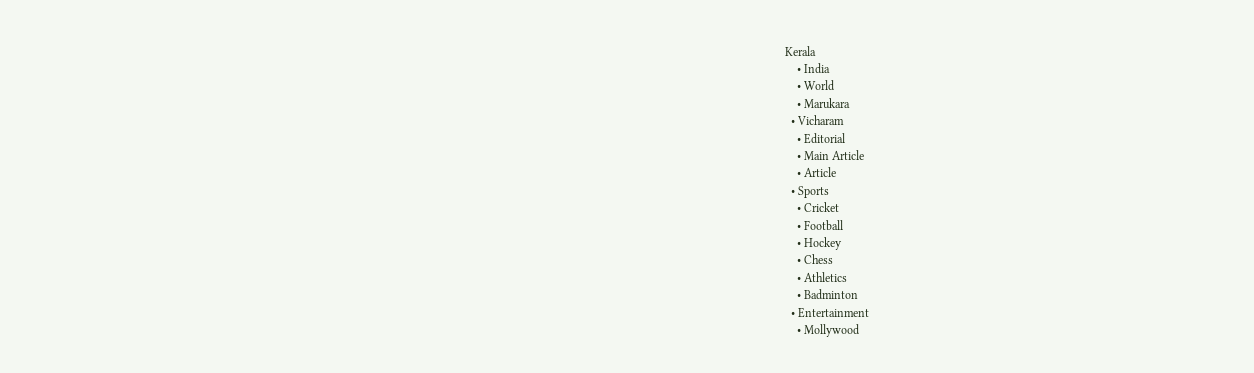Kerala
    • India
    • World
    • Marukara
  • Vicharam
    • Editorial
    • Main Article
    • Article
  • Sports
    • Cricket
    • Football
    • Hockey
    • Chess
    • Athletics
    • Badminton
  • Entertainment
    • Mollywood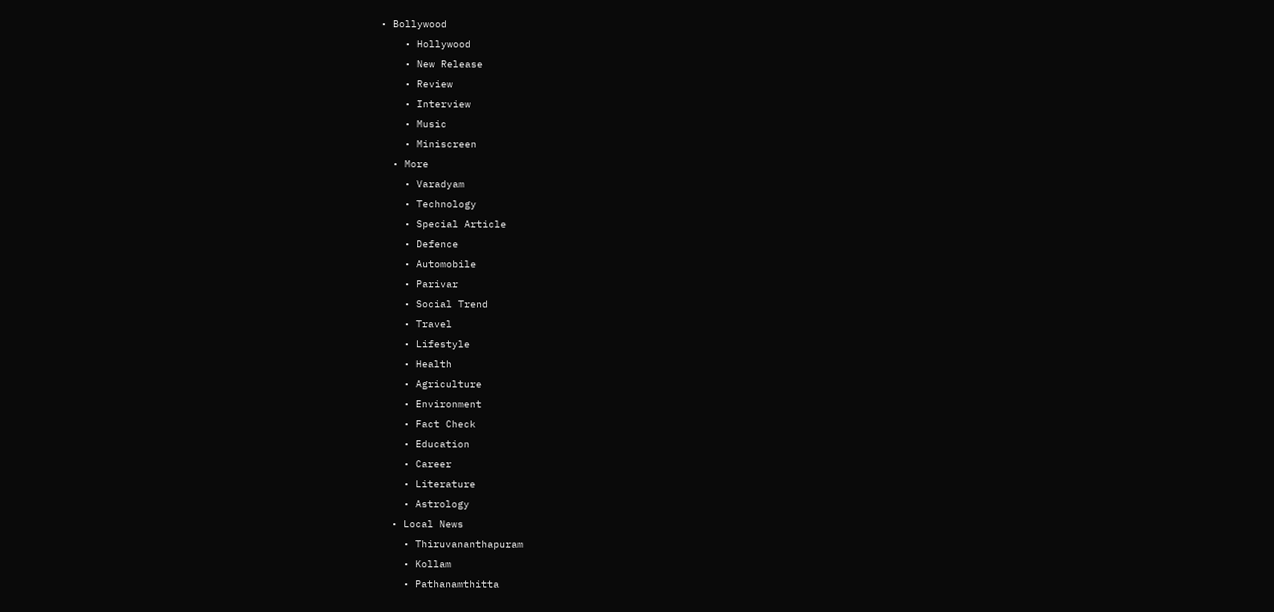• Bollywood
    • Hollywood
    • New Release
    • Review
    • Interview
    • Music
    • Miniscreen
  • More
    • Varadyam
    • Technology
    • Special Article
    • Defence
    • Automobile
    • Parivar
    • Social Trend
    • Travel
    • Lifestyle
    • Health
    • Agriculture
    • Environment
    • Fact Check
    • Education
    • Career
    • Literature
    • Astrology
  • Local News
    • Thiruvananthapuram
    • Kollam
    • Pathanamthitta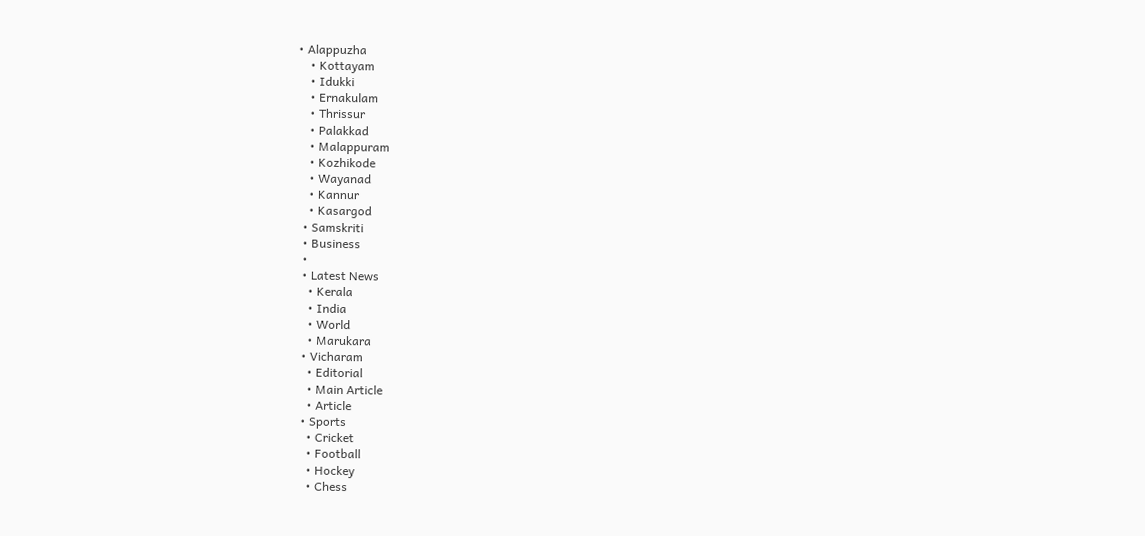• Alappuzha
    • Kottayam
    • Idukki
    • Ernakulam
    • Thrissur
    • Palakkad
    • Malappuram
    • Kozhikode
    • Wayanad
    • Kannur
    • Kasargod
  • Samskriti
  • Business
  •
  • Latest News
    • Kerala
    • India
    • World
    • Marukara
  • Vicharam
    • Editorial
    • Main Article
    • Article
  • Sports
    • Cricket
    • Football
    • Hockey
    • Chess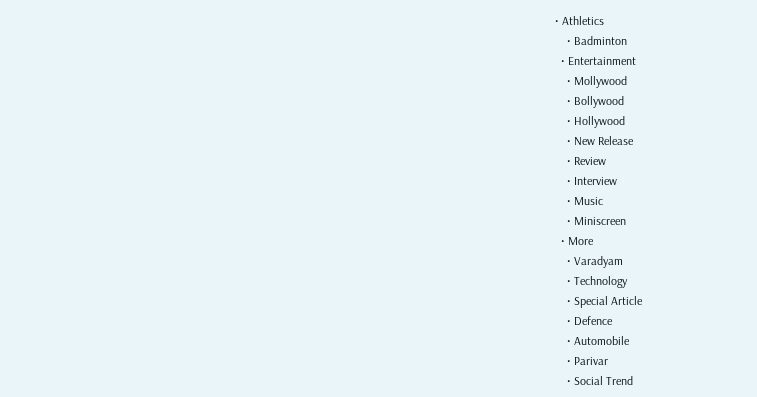• Athletics
    • Badminton
  • Entertainment
    • Mollywood
    • Bollywood
    • Hollywood
    • New Release
    • Review
    • Interview
    • Music
    • Miniscreen
  • More
    • Varadyam
    • Technology
    • Special Article
    • Defence
    • Automobile
    • Parivar
    • Social Trend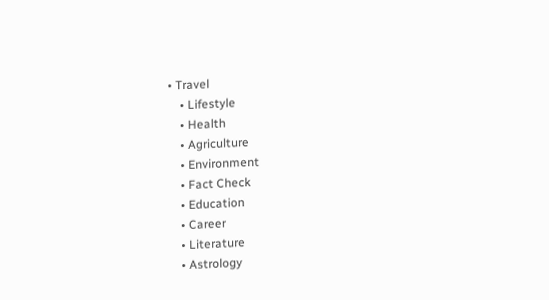• Travel
    • Lifestyle
    • Health
    • Agriculture
    • Environment
    • Fact Check
    • Education
    • Career
    • Literature
    • Astrology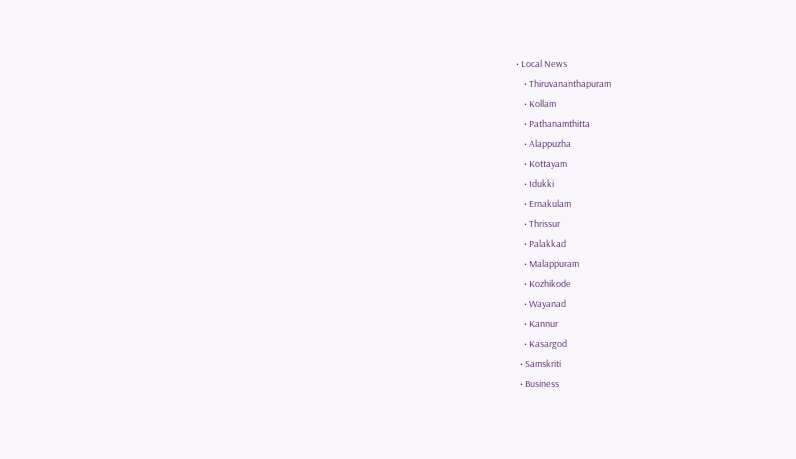• Local News
    • Thiruvananthapuram
    • Kollam
    • Pathanamthitta
    • Alappuzha
    • Kottayam
    • Idukki
    • Ernakulam
    • Thrissur
    • Palakkad
    • Malappuram
    • Kozhikode
    • Wayanad
    • Kannur
    • Kasargod
  • Samskriti
  • Business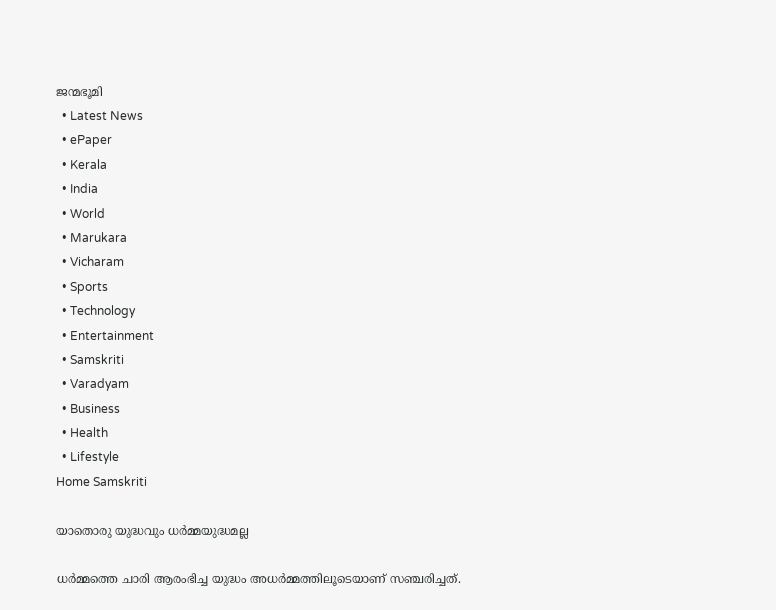ജന്മഭൂമി
  • Latest News
  • ePaper
  • Kerala
  • India
  • World
  • Marukara
  • Vicharam
  • Sports
  • Technology
  • Entertainment
  • Samskriti
  • Varadyam
  • Business
  • Health
  • Lifestyle
Home Samskriti

യാതൊരു യുദ്ധവും ധര്‍മ്മയുദ്ധമല്ല

ധര്‍മ്മത്തെ ചാരി ആരംഭിച്ച യുദ്ധം അധര്‍മ്മത്തിലൂടെയാണ് സഞ്ചരിച്ചത്.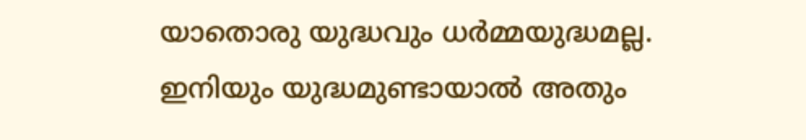യാതൊരു യുദ്ധവും ധര്‍മ്മയുദ്ധമല്ല. ഇനിയും യുദ്ധമുണ്ടായാല്‍ അതും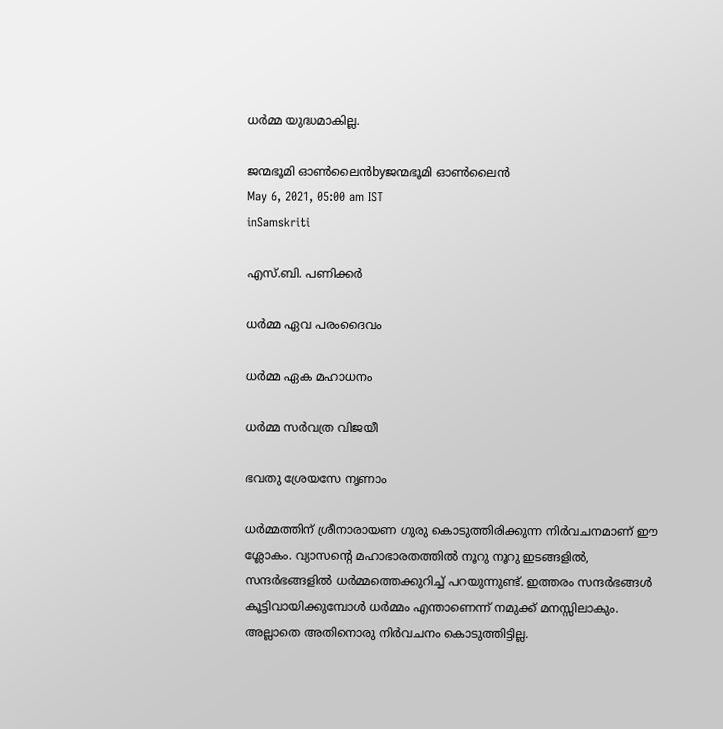ധര്‍മ്മ യുദ്ധമാകില്ല.

ജന്മഭൂമി ഓണ്‍ലൈന്‍byജന്മഭൂമി ഓണ്‍ലൈന്‍
May 6, 2021, 05:00 am IST
inSamskriti

എസ്.ബി. പണിക്കര്‍

ധര്‍മ്മ ഏവ പരംദൈവം

ധര്‍മ്മ ഏക മഹാധനം

ധര്‍മ്മ സര്‍വത്ര വിജയീ

ഭവതു ശ്രേയസേ നൃണാം

ധര്‍മ്മത്തിന് ശ്രീനാരായണ ഗുരു കൊടുത്തിരിക്കുന്ന നിര്‍വചനമാണ് ഈ ശ്ലോകം. വ്യാസന്റെ മഹാഭാരതത്തില്‍ നൂറു നൂറു ഇടങ്ങളില്‍, സന്ദര്‍ഭങ്ങളില്‍ ധര്‍മ്മത്തെക്കുറിച്ച് പറയുന്നുണ്ട്. ഇത്തരം സന്ദര്‍ഭങ്ങള്‍ കൂട്ടിവായിക്കുമ്പോള്‍ ധര്‍മ്മം എന്താണെന്ന് നമുക്ക് മനസ്സിലാകും. അല്ലാതെ അതിനൊരു നിര്‍വചനം കൊടുത്തിട്ടില്ല.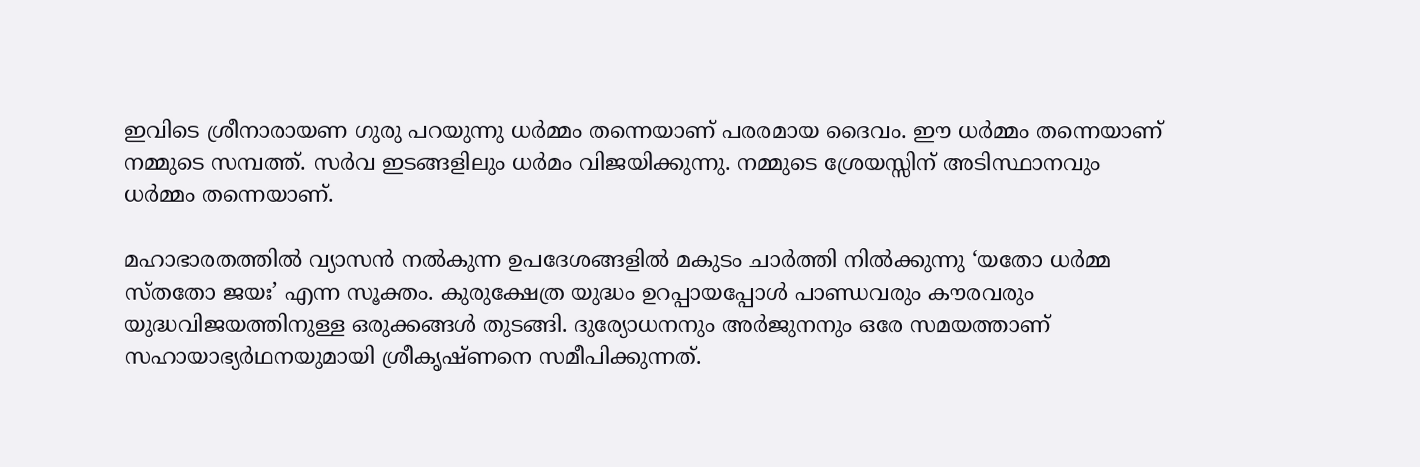ഇവിടെ ശ്രീനാരായണ ഗുരു പറയുന്നു ധര്‍മ്മം തന്നെയാണ് പരരമായ ദൈവം. ഈ ധര്‍മ്മം തന്നെയാണ് നമ്മുടെ സമ്പത്ത്. സര്‍വ ഇടങ്ങളിലും ധര്‍മം വിജയിക്കുന്നു. നമ്മുടെ ശ്രേയസ്സിന് അടിസ്ഥാനവും ധര്‍മ്മം തന്നെയാണ്.

മഹാഭാരതത്തില്‍ വ്യാസന്‍ നല്‍കുന്ന ഉപദേശങ്ങളില്‍ മകുടം ചാര്‍ത്തി നില്‍ക്കുന്നു ‘യതോ ധര്‍മ്മ സ്തതോ ജയഃ’ എന്ന സൂക്തം. കുരുക്ഷേത്ര യുദ്ധം ഉറപ്പായപ്പോള്‍ പാണ്ഡവരും കൗരവരും യുദ്ധവിജയത്തിനുള്ള ഒരുക്കങ്ങള്‍ തുടങ്ങി. ദുര്യോധനനും അര്‍ജുനനും ഒരേ സമയത്താണ് സഹായാഭ്യര്‍ഥനയുമായി ശ്രീകൃഷ്ണനെ സമീപിക്കുന്നത്.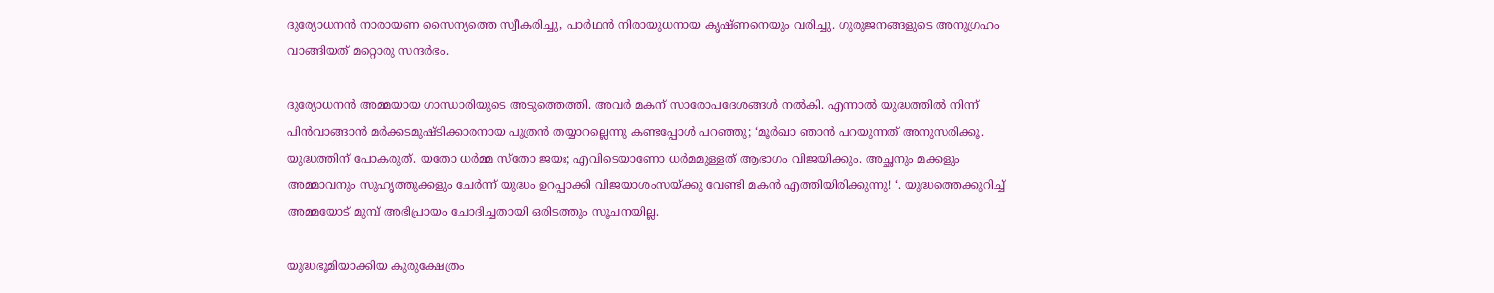ദുര്യോധനന്‍ നാരായണ സൈന്യത്തെ സ്വീകരിച്ചു, പാര്‍ഥന്‍ നിരായുധനായ കൃഷ്ണനെയും വരിച്ചു. ഗുരുജനങ്ങളുടെ അനുഗ്രഹം വാങ്ങിയത് മറ്റൊരു സന്ദര്‍ഭം.

ദുര്യോധനന്‍ അമ്മയായ ഗാന്ധാരിയുടെ അടുത്തെത്തി. അവര്‍ മകന് സാരോപദേശങ്ങള്‍ നല്‍കി. എന്നാല്‍ യുദ്ധത്തില്‍ നിന്ന്  പിന്‍വാങ്ങാന്‍ മര്‍ക്കടമുഷ്ടിക്കാരനായ പുത്രന്‍ തയ്യാറല്ലെന്നു കണ്ടപ്പോള്‍ പറഞ്ഞു; ‘മൂര്‍ഖാ ഞാന്‍ പറയുന്നത് അനുസരിക്കൂ.  യുദ്ധത്തിന് പോകരുത്. യതോ ധര്‍മ്മ സ്‌തോ ജയഃ; എവിടെയാണോ ധര്‍മമുള്ളത് ആഭാഗം വിജയിക്കും. അച്ഛനും മക്കളും അമ്മാവനും സുഹൃത്തുക്കളും ചേര്‍ന്ന് യുദ്ധം ഉറപ്പാക്കി വിജയാശംസയ്‌ക്കു വേണ്ടി മകന്‍ എത്തിയിരിക്കുന്നു! ‘. യുദ്ധത്തെക്കുറിച്ച് അമ്മയോട് മുമ്പ് അഭിപ്രായം ചോദിച്ചതായി ഒരിടത്തും സൂചനയില്ല.

യുദ്ധഭൂമിയാക്കിയ കുരുക്ഷേത്രം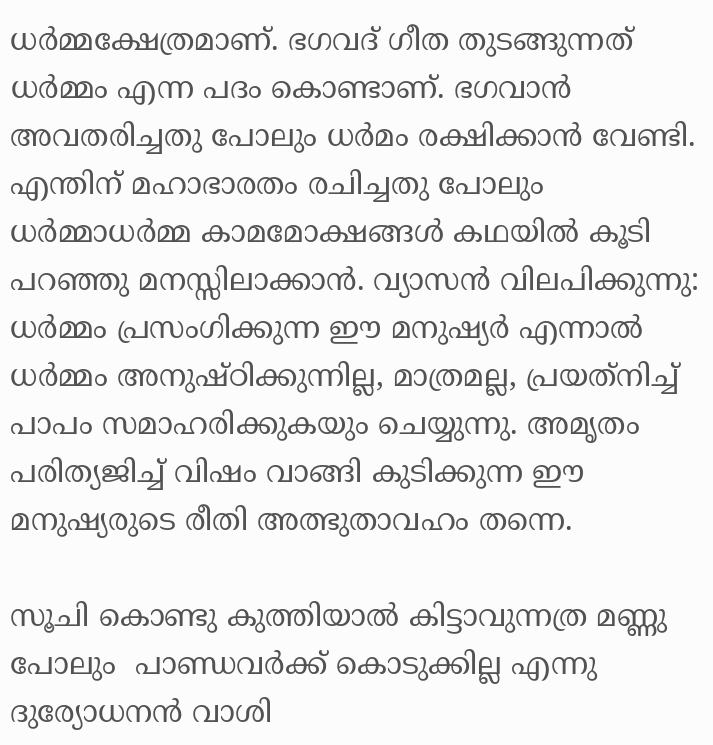ധര്‍മ്മക്ഷേത്രമാണ്. ഭഗവദ് ഗീത തുടങ്ങുന്നത് ധര്‍മ്മം എന്ന പദം കൊണ്ടാണ്. ഭഗവാന്‍ അവതരിച്ചതു പോലും ധര്‍മം രക്ഷിക്കാന്‍ വേണ്ടി. എന്തിന് മഹാഭാരതം രചിച്ചതു പോലും ധര്‍മ്മാധര്‍മ്മ കാമമോക്ഷങ്ങള്‍ കഥയില്‍ കൂടി പറഞ്ഞു മനസ്സിലാക്കാന്‍. വ്യാസന്‍ വിലപിക്കുന്നു:  ധര്‍മ്മം പ്രസംഗിക്കുന്ന ഈ മനുഷ്യര്‍ എന്നാല്‍ ധര്‍മ്മം അനുഷ്ഠിക്കുന്നില്ല, മാത്രമല്ല, പ്രയത്‌നിച്ച് പാപം സമാഹരിക്കുകയും ചെയ്യുന്നു. അമൃതം പരിത്യജിച്ച് വിഷം വാങ്ങി കുടിക്കുന്ന ഈ മനുഷ്യരുടെ രീതി അത്ഭുതാവഹം തന്നെ.

സൂചി കൊണ്ടു കുത്തിയാല്‍ കിട്ടാവുന്നത്ര മണ്ണു പോലും  പാണ്ഡവര്‍ക്ക് കൊടുക്കില്ല എന്നു ദുര്യോധനന്‍ വാശി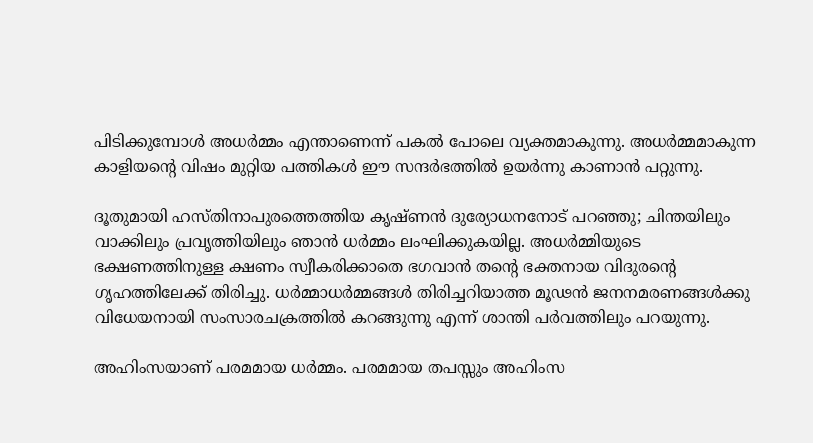പിടിക്കുമ്പോള്‍ അധര്‍മ്മം എന്താണെന്ന് പകല്‍ പോലെ വ്യക്തമാകുന്നു. അധര്‍മ്മമാകുന്ന കാളിയന്റെ വിഷം മുറ്റിയ പത്തികള്‍ ഈ സന്ദര്‍ഭത്തില്‍ ഉയര്‍ന്നു കാണാന്‍ പറ്റുന്നു.

ദൂതുമായി ഹസ്തിനാപുരത്തെത്തിയ കൃഷ്ണന്‍ ദുര്യോധനനോട് പറഞ്ഞു; ചിന്തയിലും വാക്കിലും പ്രവൃത്തിയിലും ഞാന്‍ ധര്‍മ്മം ലംഘിക്കുകയില്ല. അധര്‍മ്മിയുടെ ഭക്ഷണത്തിനുള്ള ക്ഷണം സ്വീകരിക്കാതെ ഭഗവാന്‍ തന്റെ ഭക്തനായ വിദുരന്റെ ഗൃഹത്തിലേക്ക് തിരിച്ചു. ധര്‍മ്മാധര്‍മ്മങ്ങള്‍ തിരിച്ചറിയാത്ത മൂഢന്‍ ജനനമരണങ്ങള്‍ക്കു വിധേയനായി സംസാരചക്രത്തില്‍ കറങ്ങുന്നു എന്ന് ശാന്തി പര്‍വത്തിലും പറയുന്നു.

അഹിംസയാണ് പരമമായ ധര്‍മ്മം. പരമമായ തപസ്സും അഹിംസ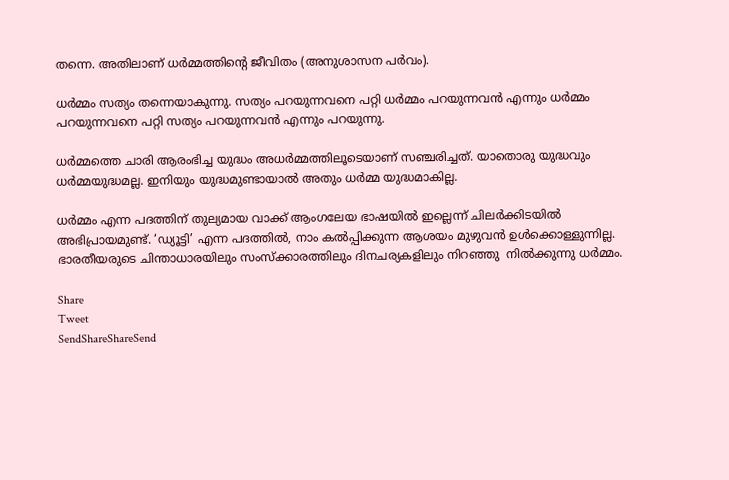തന്നെ. അതിലാണ് ധര്‍മ്മത്തിന്റെ ജീവിതം (അനുശാസന പര്‍വം).

ധര്‍മ്മം സത്യം തന്നെയാകുന്നു. സത്യം പറയുന്നവനെ പറ്റി ധര്‍മ്മം പറയുന്നവന്‍ എന്നും ധര്‍മ്മം  പറയുന്നവനെ പറ്റി സത്യം പറയുന്നവന്‍ എന്നും പറയുന്നു.

ധര്‍മ്മത്തെ ചാരി ആരംഭിച്ച യുദ്ധം അധര്‍മ്മത്തിലൂടെയാണ് സഞ്ചരിച്ചത്. യാതൊരു യുദ്ധവും ധര്‍മ്മയുദ്ധമല്ല. ഇനിയും യുദ്ധമുണ്ടായാല്‍ അതും ധര്‍മ്മ യുദ്ധമാകില്ല.

ധര്‍മ്മം എന്ന പദത്തിന് തുല്യമായ വാക്ക് ആംഗലേയ ഭാഷയില്‍ ഇല്ലെന്ന് ചിലര്‍ക്കിടയില്‍ അഭിപ്രായമുണ്ട്. ‘ഡ്യൂട്ടി’ എന്ന പദത്തില്‍, നാം കല്‍പ്പിക്കുന്ന ആശയം മുഴുവന്‍ ഉള്‍ക്കൊള്ളുന്നില്ല. ഭാരതീയരുടെ ചിന്താധാരയിലും സംസ്‌ക്കാരത്തിലും ദിനചര്യകളിലും നിറഞ്ഞു  നില്‍ക്കുന്നു ധര്‍മ്മം.

Share
Tweet
SendShareShareSend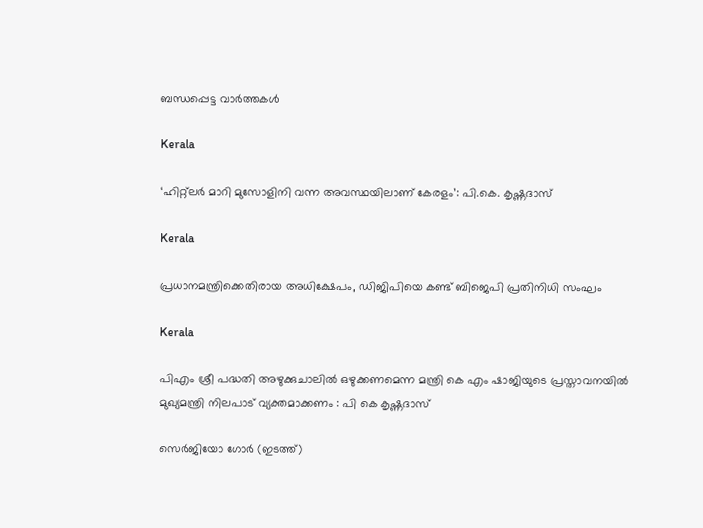ബന്ധപ്പെട്ട വാര്‍ത്തകള്‍

Kerala

‘ഹിറ്റ്ലര്‍ മാറി മുസോളിനി വന്ന അവസ്ഥയിലാണ് കേരളം’: പി.കെ. കൃഷ്ണദാസ്

Kerala

പ്രധാനമന്ത്രിക്കെതിരായ അധിക്ഷേപം, ഡിജിപിയെ കണ്ട് ബിജെപി പ്രതിനിധി സംഘം

Kerala

പിഎം ശ്രീ പദ്ധതി അഴുക്കുചാലില്‍ ഒഴുക്കണമെന്ന മന്ത്രി കെ എം ഷാജിയുടെ പ്രസ്താവനയില്‍ മുഖ്യമന്ത്രി നിലപാട് വ്യക്തമാക്കണം : പി കെ കൃഷ്ണദാസ്

സെര്‍ജിയോ ഗോര്‍ (ഇടത്ത്)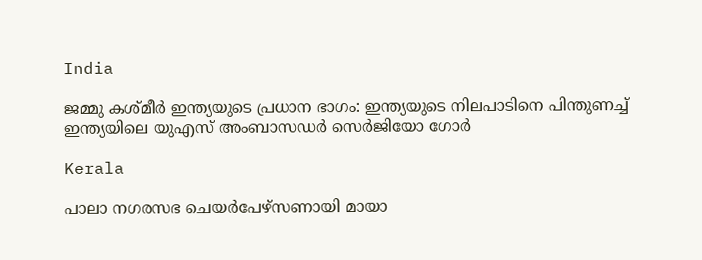India

ജമ്മു കശ്മീർ ഇന്ത്യയുടെ പ്രധാന ഭാഗം: ഇന്ത്യയുടെ നിലപാടിനെ പിന്തുണച്ച് ഇന്ത്യയിലെ യുഎസ് അംബാസഡര്‍ സെർജിയോ ഗോര്‍

Kerala

പാലാ നഗരസഭ ചെയര്‍പേഴ്സണായി മായാ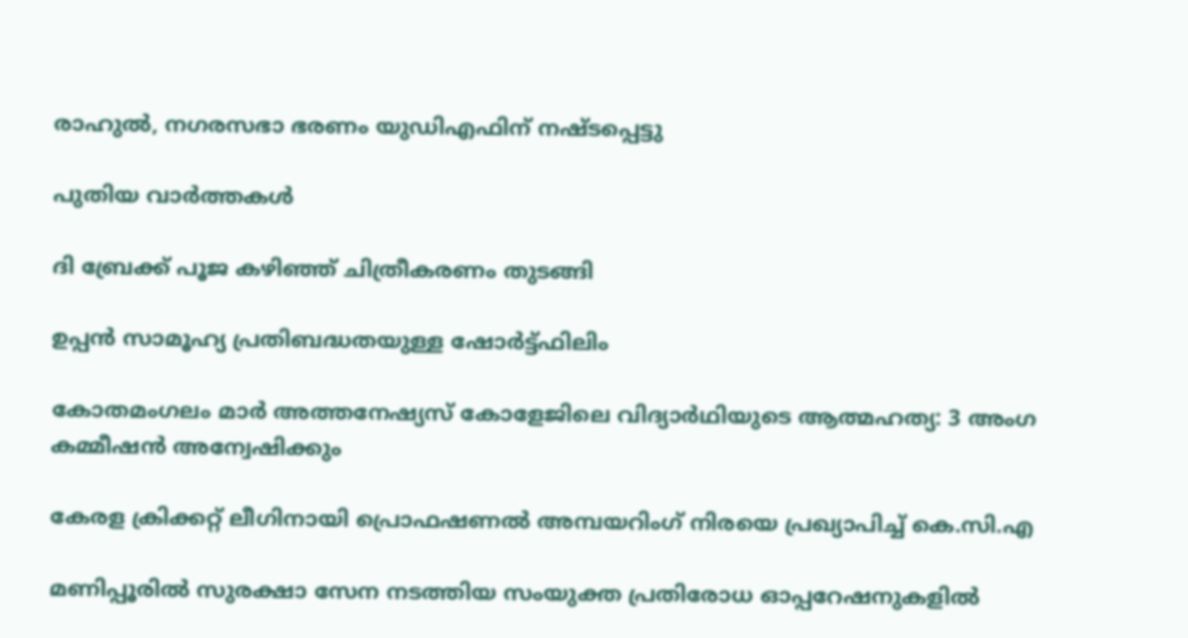രാഹുല്‍, നഗരസഭാ ഭരണം യുഡിഎഫിന് നഷ്ടപ്പെട്ടു

പുതിയ വാര്‍ത്തകള്‍

ദി ബ്രേക്ക് പൂജ കഴിഞ്ഞ് ചിത്രീകരണം തുടങ്ങി

ഉപ്പൻ സാമൂഹ്യ പ്രതിബദ്ധതയുള്ള ഷോർട്ട്ഫിലിം

കോതമംഗലം മാര്‍ അത്തനേഷ്യസ് കോളേജിലെ വിദ്യാര്‍ഥിയുടെ ആത്മഹത്യ: 3 അംഗ കമ്മീഷന്‍ അന്വേഷിക്കും

കേരള ക്രിക്കറ്റ് ലീഗിനായി പ്രൊഫഷണൽ അമ്പയറിംഗ് നിരയെ പ്രഖ്യാപിച്ച് കെ.സി.എ

മണിപ്പൂരിൽ സുരക്ഷാ സേന നടത്തിയ സംയുക്ത പ്രതിരോധ ഓപ്പറേഷനുകളിൽ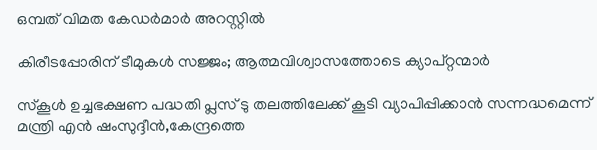ഒമ്പത് വിമത കേഡർമാർ അറസ്റ്റില്‍

കിരീടപ്പോരിന് ടീമുകൾ സജ്ജം; ആത്മവിശ്വാസത്തോടെ ക്യാപ്റ്റന്മാർ

സ്‌കൂള്‍ ഉച്ചഭക്ഷണ പദ്ധതി പ്ലസ് ടു തലത്തിലേക്ക് കൂടി വ്യാപിപ്പിക്കാന്‍ സന്നദ്ധമെന്ന് മന്ത്രി എന്‍ ഷംസുദ്ദീന്‍,കേന്ദ്രത്തെ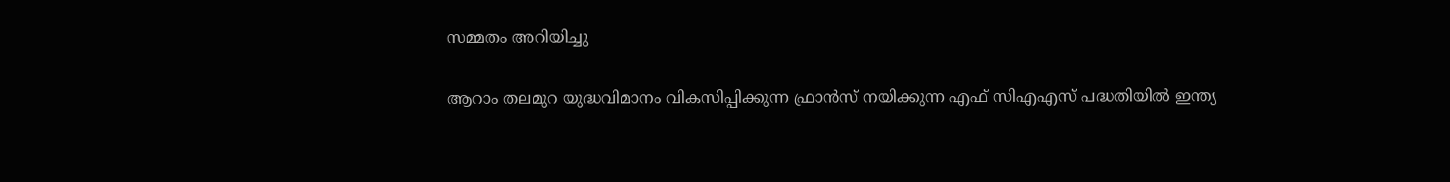സമ്മതം അറിയിച്ചു

ആറാം തലമുറ യുദ്ധവിമാനം വികസിപ്പിക്കുന്ന ഫ്രാ‍ന്‍സ് നയിക്കുന്ന എഫ് സിഎഎസ് പദ്ധതിയില്‍ ഇന്ത്യ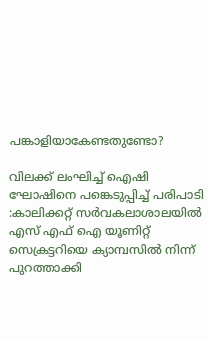പങ്കാളിയാകേണ്ടതുണ്ടോ?

വിലക്ക് ലംഘിച്ച് ഐഷി ഘോഷിനെ പങ്കെടുപ്പിച്ച് പരിപാടി :കാലിക്കറ്റ് സര്‍വകലാശാലയില്‍ എസ് എഫ് ഐ യൂണിറ്റ് സെക്രട്ടറിയെ ക്യാമ്പസില്‍ നിന്ന് പുറത്താക്കി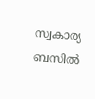സ്വകാര്യ ബസില്‍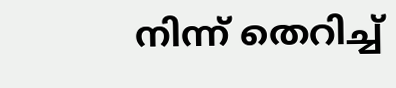നിന്ന് തെറിച്ച്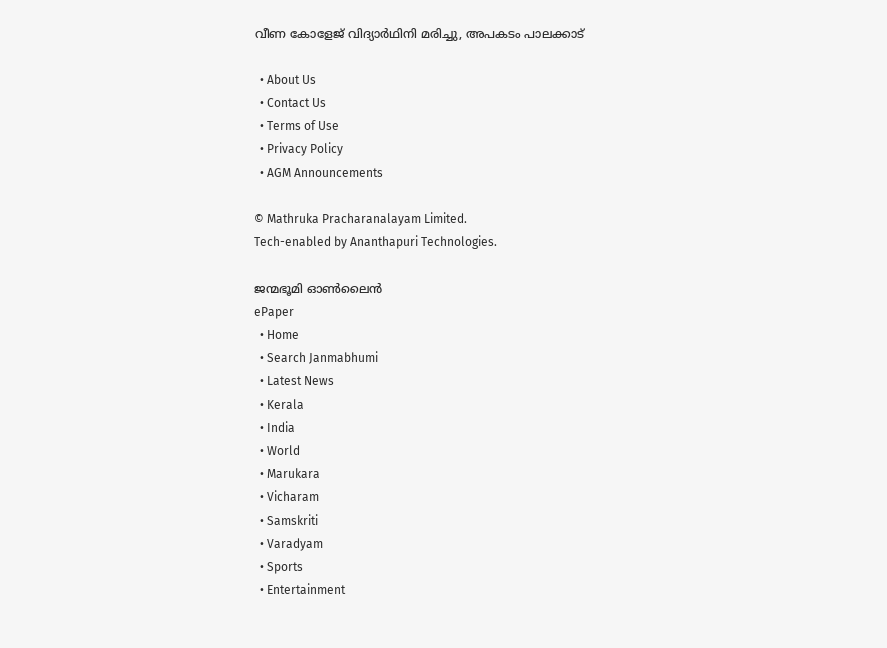വീണ കോളേജ് വിദ്യാര്‍ഥിനി മരിച്ചു, അപകടം പാലക്കാട്

  • About Us
  • Contact Us
  • Terms of Use
  • Privacy Policy
  • AGM Announcements

© Mathruka Pracharanalayam Limited.
Tech-enabled by Ananthapuri Technologies.

ജന്മഭൂമി ഓണ്‍ലൈന്‍
ePaper
  • Home
  • Search Janmabhumi
  • Latest News
  • Kerala
  • India
  • World
  • Marukara
  • Vicharam
  • Samskriti
  • Varadyam
  • Sports
  • Entertainment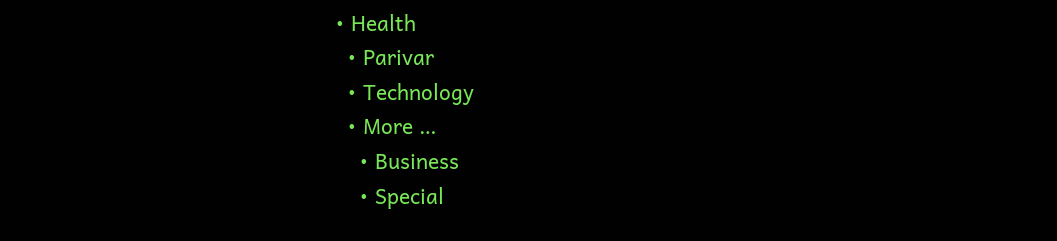• Health
  • Parivar
  • Technology
  • More …
    • Business
    • Special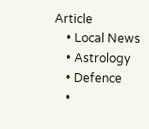Article
    • Local News
    • Astrology
    • Defence
    •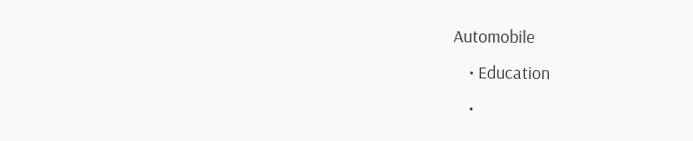Automobile
    • Education
    •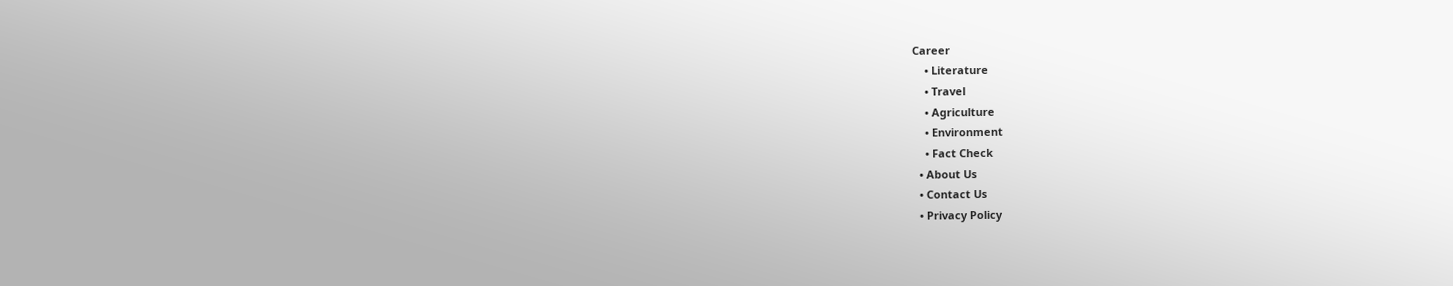Career
    • Literature
    • Travel
    • Agriculture
    • Environment
    • Fact Check
  • About Us
  • Contact Us
  • Privacy Policy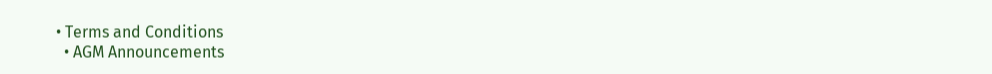• Terms and Conditions
  • AGM Announcements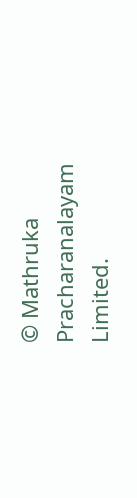© Mathruka Pracharanalayam Limited.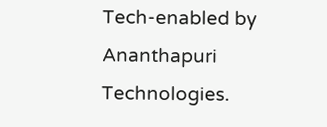Tech-enabled by Ananthapuri Technologies.